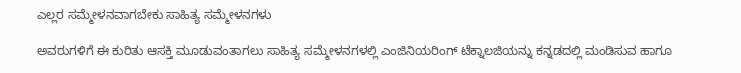ಎಲ್ಲರ ಸಮ್ಮೇಳನವಾಗಬೇಕು ಸಾಹಿತ್ಯ ಸಮ್ಮೇಳನಗಳು

ಅವರುಗಳಿಗೆ ಈ ಕುರಿತು ಆಸಕ್ತಿ ಮೂಡುವಂತಾಗಲು ಸಾಹಿತ್ಯ ಸಮ್ಮೇಳನಗಳಲ್ಲಿ ಎಂಜಿನಿಯರಿಂಗ್ ಟೆಕ್ನಾಲಜಿಯನ್ನು ಕನ್ನಡದಲ್ಲಿ ಮಂಡಿಸುವ ಹಾಗೂ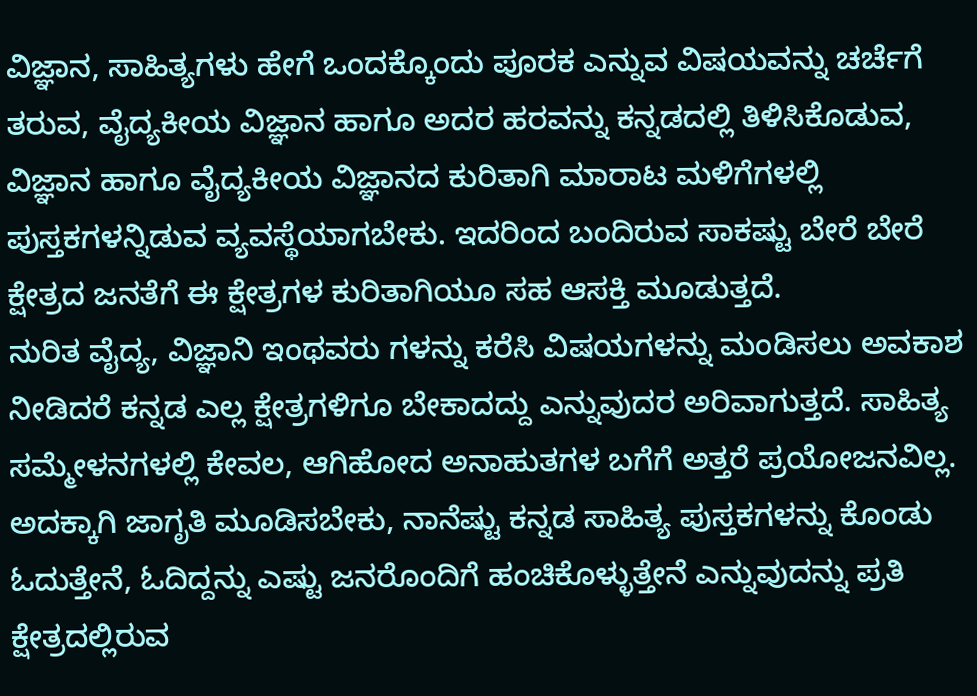ವಿಜ್ಞಾನ, ಸಾಹಿತ್ಯಗಳು ಹೇಗೆ ಒಂದಕ್ಕೊಂದು ಪೂರಕ ಎನ್ನುವ ವಿಷಯವನ್ನು ಚರ್ಚೆಗೆ ತರುವ, ವೈದ್ಯಕೀಯ ವಿಜ್ಞಾನ ಹಾಗೂ ಅದರ ಹರವನ್ನು ಕನ್ನಡದಲ್ಲಿ ತಿಳಿಸಿಕೊಡುವ, ವಿಜ್ಞಾನ ಹಾಗೂ ವೈದ್ಯಕೀಯ ವಿಜ್ಞಾನದ ಕುರಿತಾಗಿ ಮಾರಾಟ ಮಳಿಗೆಗಳಲ್ಲಿ ಪುಸ್ತಕಗಳನ್ನಿಡುವ ವ್ಯವಸ್ಥೆಯಾಗಬೇಕು. ಇದರಿಂದ ಬಂದಿರುವ ಸಾಕಷ್ಟು ಬೇರೆ ಬೇರೆ ಕ್ಷೇತ್ರದ ಜನತೆಗೆ ಈ ಕ್ಷೇತ್ರಗಳ ಕುರಿತಾಗಿಯೂ ಸಹ ಆಸಕ್ತಿ ಮೂಡುತ್ತದೆ.
ನುರಿತ ವೈದ್ಯ, ವಿಜ್ಞಾನಿ ಇಂಥವರು ಗಳನ್ನು ಕರೆಸಿ ವಿಷಯಗಳನ್ನು ಮಂಡಿಸಲು ಅವಕಾಶ ನೀಡಿದರೆ ಕನ್ನಡ ಎಲ್ಲ ಕ್ಷೇತ್ರಗಳಿಗೂ ಬೇಕಾದದ್ದು ಎನ್ನುವುದರ ಅರಿವಾಗುತ್ತದೆ. ಸಾಹಿತ್ಯ ಸಮ್ಮೇಳನಗಳಲ್ಲಿ ಕೇವಲ, ಆಗಿಹೋದ ಅನಾಹುತಗಳ ಬಗೆಗೆ ಅತ್ತರೆ ಪ್ರಯೋಜನವಿಲ್ಲ. ಅದಕ್ಕಾಗಿ ಜಾಗೃತಿ ಮೂಡಿಸಬೇಕು, ನಾನೆಷ್ಟು ಕನ್ನಡ ಸಾಹಿತ್ಯ ಪುಸ್ತಕಗಳನ್ನು ಕೊಂಡು ಓದುತ್ತೇನೆ, ಓದಿದ್ದನ್ನು ಎಷ್ಟು ಜನರೊಂದಿಗೆ ಹಂಚಿಕೊಳ್ಳುತ್ತೇನೆ ಎನ್ನುವುದನ್ನು ಪ್ರತಿ ಕ್ಷೇತ್ರದಲ್ಲಿರುವ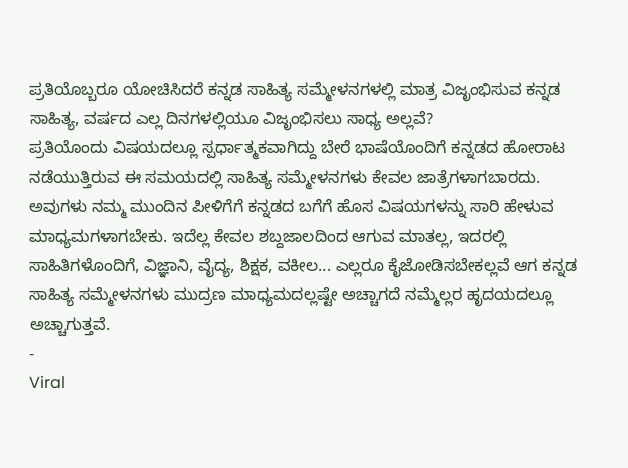ಪ್ರತಿಯೊಬ್ಬರೂ ಯೋಚಿಸಿದರೆ ಕನ್ನಡ ಸಾಹಿತ್ಯ ಸಮ್ಮೇಳನಗಳಲ್ಲಿ ಮಾತ್ರ ವಿಜೃಂಭಿಸುವ ಕನ್ನಡ ಸಾಹಿತ್ಯ, ವರ್ಷದ ಎಲ್ಲ ದಿನಗಳಲ್ಲಿಯೂ ವಿಜೃಂಭಿಸಲು ಸಾಧ್ಯ ಅಲ್ಲವೆ?
ಪ್ರತಿಯೊಂದು ವಿಷಯದಲ್ಲೂ ಸ್ಪರ್ಧಾತ್ಮಕವಾಗಿದ್ದು ಬೇರೆ ಭಾಷೆಯೊಂದಿಗೆ ಕನ್ನಡದ ಹೋರಾಟ ನಡೆಯುತ್ತಿರುವ ಈ ಸಮಯದಲ್ಲಿ ಸಾಹಿತ್ಯ ಸಮ್ಮೇಳನಗಳು ಕೇವಲ ಜಾತ್ರೆಗಳಾಗಬಾರದು. ಅವುಗಳು ನಮ್ಮ ಮುಂದಿನ ಪೀಳಿಗೆಗೆ ಕನ್ನಡದ ಬಗೆಗೆ ಹೊಸ ವಿಷಯಗಳನ್ನು ಸಾರಿ ಹೇಳುವ ಮಾಧ್ಯಮಗಳಾಗಬೇಕು. ಇದೆಲ್ಲ ಕೇವಲ ಶಬ್ದಜಾಲದಿಂದ ಆಗುವ ಮಾತಲ್ಲ, ಇದರಲ್ಲಿ ಸಾಹಿತಿಗಳೊಂದಿಗೆ, ವಿಜ್ಞಾನಿ, ವೈದ್ಯ, ಶಿಕ್ಷಕ, ವಕೀಲ... ಎಲ್ಲರೂ ಕೈಜೋಡಿಸಬೇಕಲ್ಲವೆ ಆಗ ಕನ್ನಡ ಸಾಹಿತ್ಯ ಸಮ್ಮೇಳನಗಳು ಮುದ್ರಣ ಮಾಧ್ಯಮದಲ್ಲಷ್ಟೇ ಅಚ್ಚಾಗದೆ ನಮ್ಮೆಲ್ಲರ ಹೃದಯದಲ್ಲೂ ಅಚ್ಚಾಗುತ್ತವೆ.
-
Viral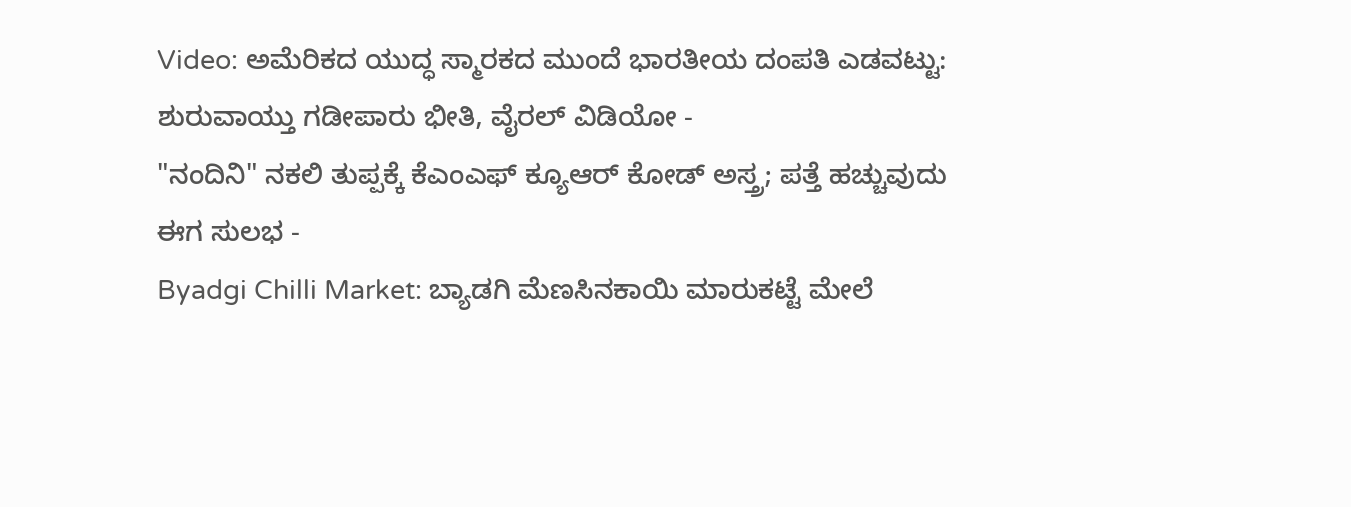Video: ಅಮೆರಿಕದ ಯುದ್ಧ ಸ್ಮಾರಕದ ಮುಂದೆ ಭಾರತೀಯ ದಂಪತಿ ಎಡವಟ್ಟು: ಶುರುವಾಯ್ತು ಗಡೀಪಾರು ಭೀತಿ, ವೈರಲ್ ವಿಡಿಯೋ -
"ನಂದಿನಿ" ನಕಲಿ ತುಪ್ಪಕ್ಕೆ ಕೆಎಂಎಫ್ ಕ್ಯೂಆರ್ ಕೋಡ್ ಅಸ್ತ್ರ; ಪತ್ತೆ ಹಚ್ಚುವುದು ಈಗ ಸುಲಭ -
Byadgi Chilli Market: ಬ್ಯಾಡಗಿ ಮೆಣಸಿನಕಾಯಿ ಮಾರುಕಟ್ಟೆ ಮೇಲೆ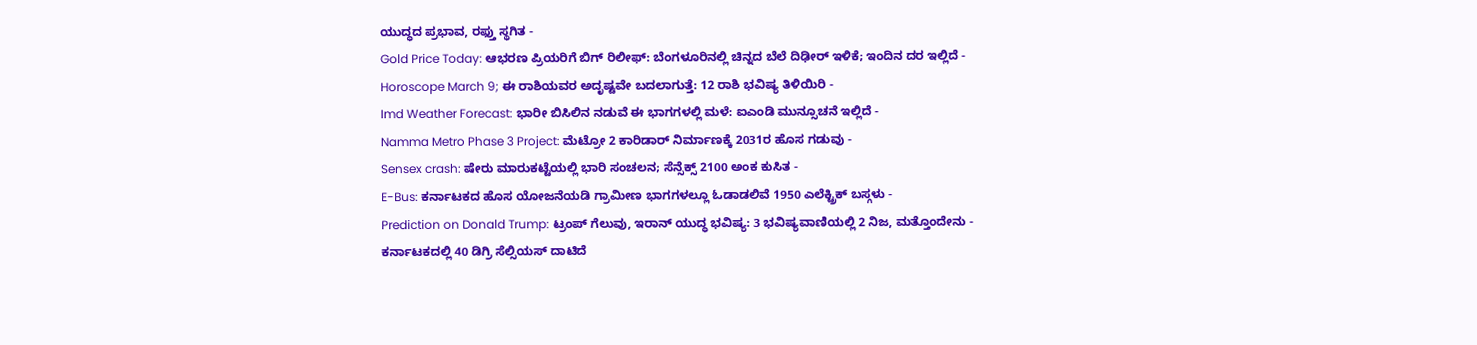ಯುದ್ಧದ ಪ್ರಭಾವ, ರಫ್ತು ಸ್ಥಗಿತ -
Gold Price Today: ಆಭರಣ ಪ್ರಿಯರಿಗೆ ಬಿಗ್ ರಿಲೀಫ್: ಬೆಂಗಳೂರಿನಲ್ಲಿ ಚಿನ್ನದ ಬೆಲೆ ದಿಢೀರ್ ಇಳಿಕೆ; ಇಂದಿನ ದರ ಇಲ್ಲಿದೆ -
Horoscope March 9; ಈ ರಾಶಿಯವರ ಅದೃಷ್ಟವೇ ಬದಲಾಗುತ್ತೆ: 12 ರಾಶಿ ಭವಿಷ್ಯ ತಿಳಿಯಿರಿ -
Imd Weather Forecast: ಭಾರೀ ಬಿಸಿಲಿನ ನಡುವೆ ಈ ಭಾಗಗಳಲ್ಲಿ ಮಳೆ: ಐಎಂಡಿ ಮುನ್ಸೂಚನೆ ಇಲ್ಲಿದೆ -
Namma Metro Phase 3 Project: ಮೆಟ್ರೋ 2 ಕಾರಿಡಾರ್ ನಿರ್ಮಾಣಕ್ಕೆ 2031ರ ಹೊಸ ಗಡುವು -
Sensex crash: ಷೇರು ಮಾರುಕಟ್ಟೆಯಲ್ಲಿ ಭಾರಿ ಸಂಚಲನ; ಸೆನ್ಸೆಕ್ಸ್ 2100 ಅಂಕ ಕುಸಿತ -
E-Bus: ಕರ್ನಾಟಕದ ಹೊಸ ಯೋಜನೆಯಡಿ ಗ್ರಾಮೀಣ ಭಾಗಗಳಲ್ಲೂ ಓಡಾಡಲಿವೆ 1950 ಎಲೆಕ್ಟ್ರಿಕ್ ಬಸ್ಗಳು -
Prediction on Donald Trump: ಟ್ರಂಪ್ ಗೆಲುವು, ಇರಾನ್ ಯುದ್ಧ ಭವಿಷ್ಯ: 3 ಭವಿಷ್ಯವಾಣಿಯಲ್ಲಿ 2 ನಿಜ, ಮತ್ತೊಂದೇನು -
ಕರ್ನಾಟಕದಲ್ಲಿ 40 ಡಿಗ್ರಿ ಸೆಲ್ಸಿಯಸ್ ದಾಟಿದೆ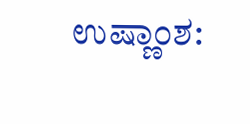ಉಷ್ಣಾಂಶ: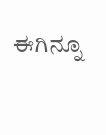ಈಗಿನ್ನೂ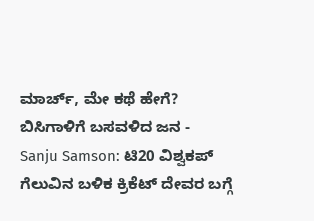ಮಾರ್ಚ್, ಮೇ ಕಥೆ ಹೇಗೆ? ಬಿಸಿಗಾಳಿಗೆ ಬಸವಳಿದ ಜನ -
Sanju Samson: ಟಿ20 ವಿಶ್ವಕಪ್ ಗೆಲುವಿನ ಬಳಿಕ ಕ್ರಿಕೆಟ್ ದೇವರ ಬಗ್ಗೆ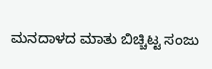ಮನದಾಳದ ಮಾತು ಬಿಚ್ಚಿಟ್ಟ ಸಂಜು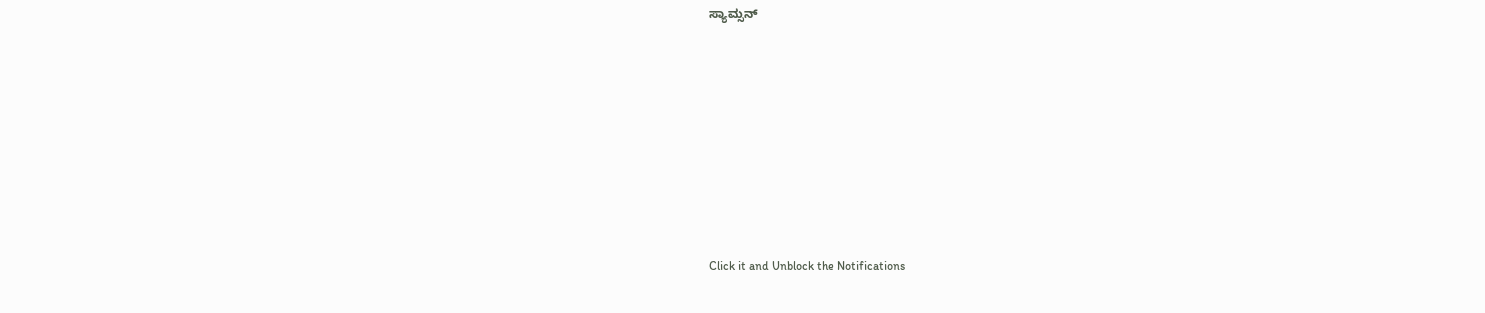ಸ್ಯಾಮ್ಸನ್












Click it and Unblock the Notifications